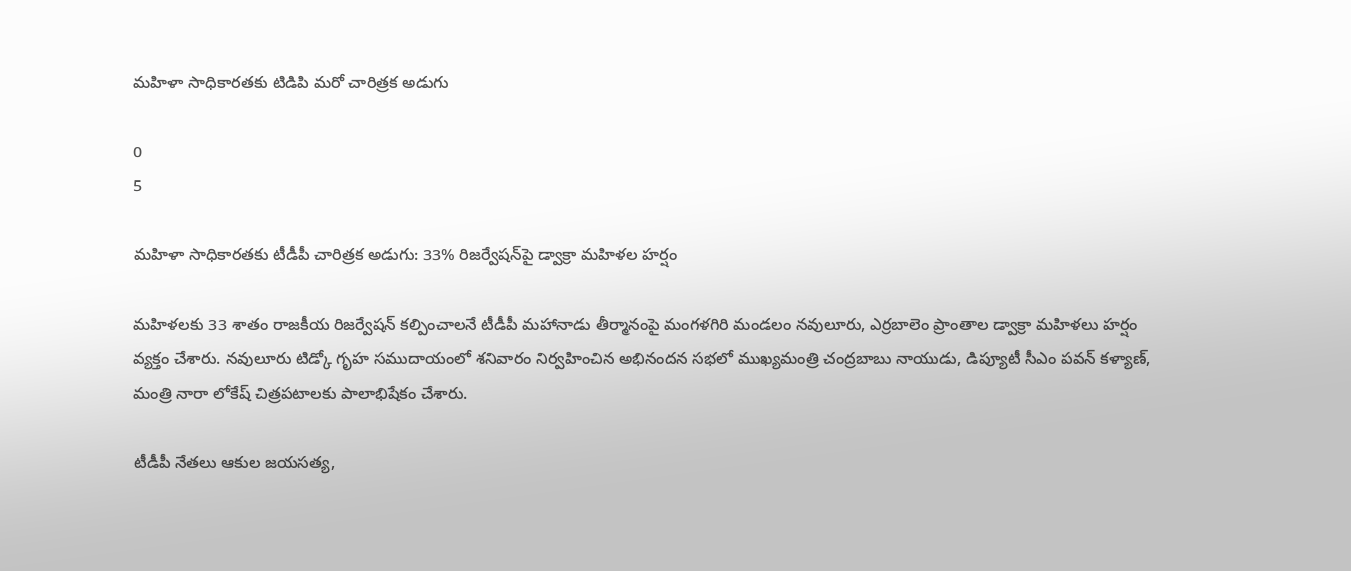మహిళా సాధికారతకు టిడిపి మరో చారిత్రక అడుగు

0
5

మహిళా సాధికారతకు టీడీపీ చారిత్రక అడుగు: 33% రిజర్వేషన్‌పై డ్వాక్రా మహిళల హర్షం

మహిళలకు 33 శాతం రాజకీయ రిజర్వేషన్ కల్పించాలనే టీడీపీ మహానాడు తీర్మానంపై మంగళగిరి మండలం నవులూరు, ఎర్రబాలెం ప్రాంతాల డ్వాక్రా మహిళలు హర్షం వ్యక్తం చేశారు. నవులూరు టిడ్కో గృహ సముదాయంలో శనివారం నిర్వహించిన అభినందన సభలో ముఖ్యమంత్రి చంద్రబాబు నాయుడు, డిప్యూటీ సీఎం పవన్ కళ్యాణ్, మంత్రి నారా లోకేష్ చిత్రపటాలకు పాలాభిషేకం చేశారు.

టీడీపీ నేతలు ఆకుల జయసత్య,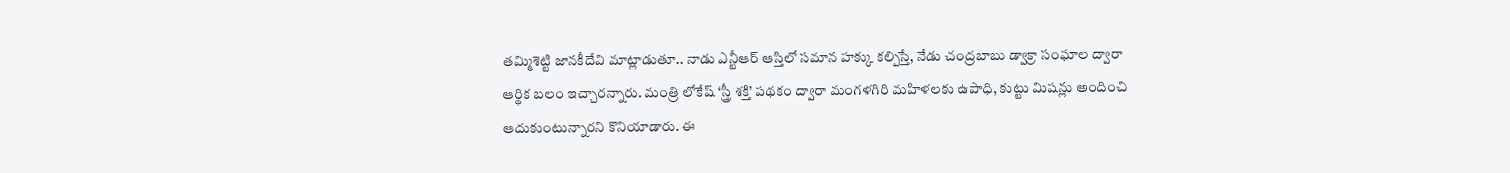తమ్మిశెట్టి జానకీదేవి మాట్లాడుతూ.. నాడు ఎన్టీఆర్ ఆస్తిలో సమాన హక్కు కల్పిస్తే, నేడు చంద్రబాబు డ్వాక్రా సంఘాల ద్వారా ఆర్థిక బలం ఇచ్చారన్నారు. మంత్రి లోకేష్ ‘స్త్రీ శక్తి’ పథకం ద్వారా మంగళగిరి మహిళలకు ఉపాధి, కుట్టు మిషన్లు అందించి ఆదుకుంటున్నారని కొనియాడారు. ఈ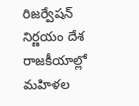రిజర్వేషన్ నిర్ణయం దేశ రాజకీయాల్లో మహిళల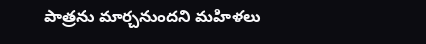పాత్రను మార్చనుందని మహిళలు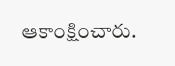ఆకాంక్షించారు.